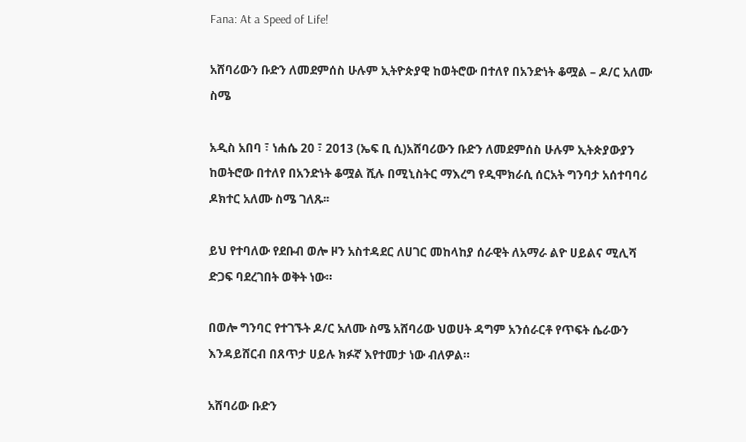Fana: At a Speed of Life!

አሸባሪውን ቡድን ለመደምሰስ ሁሉም ኢትዮጵያዊ ከወትሮው በተለየ በአንድነት ቆሟል – ዶ/ር አለሙ ስሜ

አዲስ አበባ ፣ ነሐሴ 20 ፣ 2013 (ኤፍ ቢ ሲ)አሸባሪውን ቡድን ለመደምሰስ ሁሉም ኢትጵያውያን ከወትሮው በተለየ በአንድነት ቆሟል ሺሉ በሚኒስትር ማእረግ የዲሞክራሲ ሰርአት ግንባታ አሰተባባሪ ዶክተር አለሙ ስሜ ገለጹ፡፡

ይህ የተባለው የደቡብ ወሎ ዞን አስተዳደር ለሀገር መከላከያ ሰራዊት ለአማራ ልዮ ሀይልና ሚሊሻ ድጋፍ ባደረገበት ወቅት ነው።

በወሎ ግንባር የተገኙት ዶ/ር አለሙ ስሜ አሸባሪው ህወሀት ዳግም አንሰራርቶ የጥፍት ሴራውን እንዳይሸርብ በጸጥታ ሀይሉ ክፉኛ እየተመታ ነው ብለዎል።

አሸባሪው ቡድን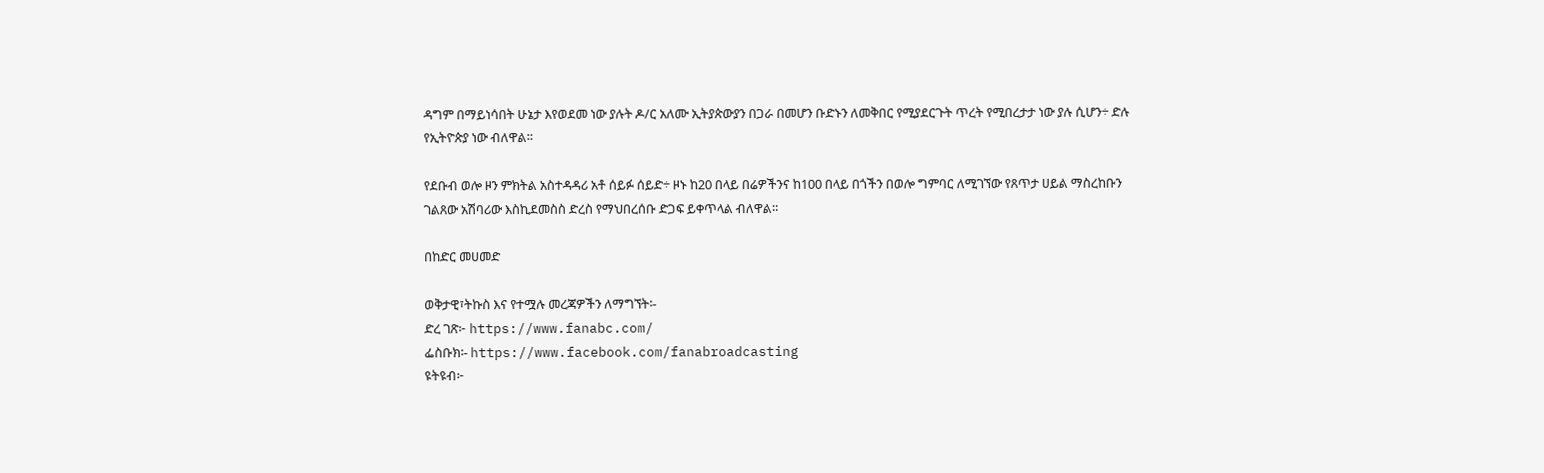ዳግም በማይነሳበት ሁኔታ እየወደመ ነው ያሉት ዶ/ር አለሙ ኢትያጵውያን በጋራ በመሆን ቡድኑን ለመቅበር የሚያደርጉት ጥረት የሚበረታታ ነው ያሉ ሲሆን÷ ድሉ የኢትዮጵያ ነው ብለዋል።

የደቡብ ወሎ ዞን ምክትል አስተዳዳሪ አቶ ሰይፉ ሰይድ÷ ዞኑ ከ20 በላይ በሬዎችንና ከ100 በላይ በጎችን በወሎ ግምባር ለሚገኘው የጸጥታ ሀይል ማስረከቡን ገልጸው አሽባሪው እስኪደመስስ ድረስ የማህበረሰቡ ድጋፍ ይቀጥላል ብለዋል።

በከድር መሀመድ

ወቅታዊ፣ትኩስ እና የተሟሉ መረጃዎችን ለማግኘት፡-
ድረ ገጽ፦ https://www.fanabc.com/
ፌስቡክ፡- https://www.facebook.com/fanabroadcasting
ዩትዩብ፦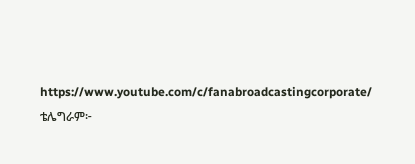https://www.youtube.com/c/fanabroadcastingcorporate/
ቴሌግራም፦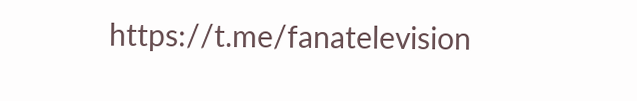https://t.me/fanatelevision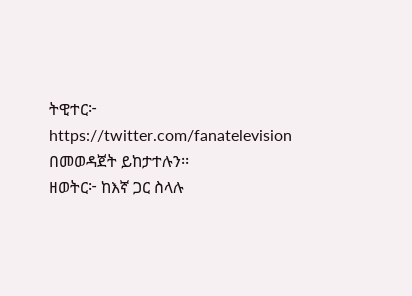ትዊተር፦ https://twitter.com/fanatelevision በመወዳጀት ይከታተሉን፡፡
ዘወትር፦ ከእኛ ጋር ስላሉ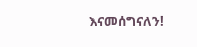እናመሰግናለን!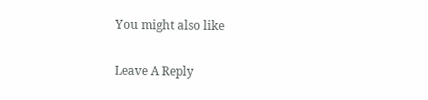You might also like

Leave A Reply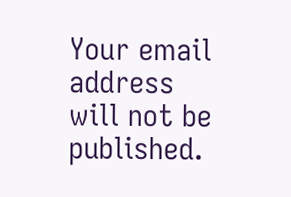Your email address will not be published.